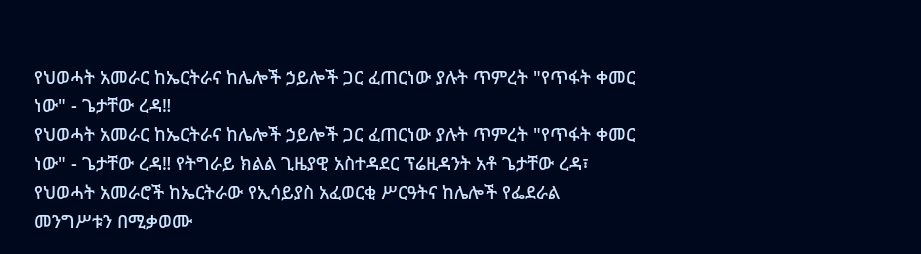የህወሓት አመራር ከኤርትራና ከሌሎች ኃይሎች ጋር ፈጠርነው ያሉት ጥምረት "የጥፋት ቀመር ነው" - ጌታቸው ረዳ‼
የህወሓት አመራር ከኤርትራና ከሌሎች ኃይሎች ጋር ፈጠርነው ያሉት ጥምረት "የጥፋት ቀመር ነው" - ጌታቸው ረዳ‼ የትግራይ ክልል ጊዜያዊ አስተዳደር ፕሬዚዳንት አቶ ጌታቸው ረዳ፣ የህወሓት አመራሮች ከኤርትራው የኢሳይያስ አፈወርቂ ሥርዓትና ከሌሎች የፌደራል መንግሥቱን በሚቃወሙ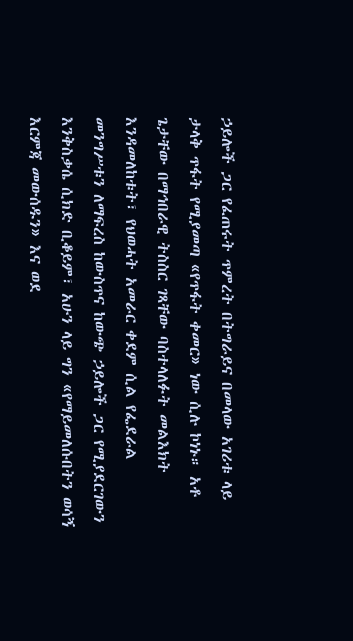ኃይሎች ጋር የፈጠሩት ጥምረት በትግራይና በመላው አገሪቱ ላይ ታላቅ ጥፋት የሚያመጣ «የጥፋት ቀመር» ነው ሲሉ ኮነኑ። አቶ ጌታቸው በማኅበራዊ ትስስር ገጻቸው ባስተላለፉት መልእክት እንዳመለከቱት፣ የህወሓት አመራር ቀደም ሲል የፌደራል መንግሥቱን ለማፍረስ ከውስጥና ከውጭ ኃይሎች ጋር የሚያደርገውን እንቅስቃሴ ሲክድ ቢቆይም፣ አሁን ላይ ግን «የማይመለሱበትን ወሳኝ እርምጃ መውሰዱን» እና ወደ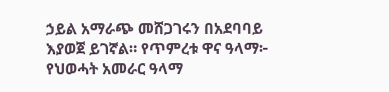ኃይል አማራጭ መሸጋገሩን በአደባባይ እያወጀ ይገኛል። የጥምረቱ ዋና ዓላማ፦ የህወሓት አመራር ዓላማ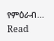የምዕራብ…
Read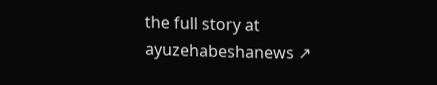the full story at ayuzehabeshanews ↗